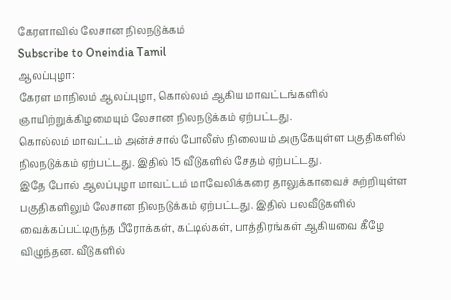கேரளாவில் லேசான நிலநடுக்கம்
Subscribe to Oneindia Tamil
ஆலப்புழா:
கேரள மாநிலம் ஆலப்புழா, கொல்லம் ஆகிய மாவட்டங்களில் ஞாயிற்றுக்கிழமையும் லேசான நிலநடுக்கம் ஏற்பட்டது.
கொல்லம் மாவட்டம் அன்ச்சால் போலீஸ் நிலையம் அருகேயுள்ள பகுதிகளில் நிலநடுக்கம் ஏற்பட்டது. இதில் 15 வீடுகளில் சேதம் ஏற்பட்டது.
இதே போல் ஆலப்புழா மாவட்டம் மாவேலிக்கரை தாலுக்காவைச் சுற்றியுள்ள பகுதிகளிலும் லேசான நிலநடுக்கம் ஏற்பட்டது. இதில் பலவீடுகளில் வைக்கப்பட்டிருந்த பீரோக்கள், கட்டில்கள், பாத்திரங்கள் ஆகியவை கீழே விழுந்தன. வீடுகளில்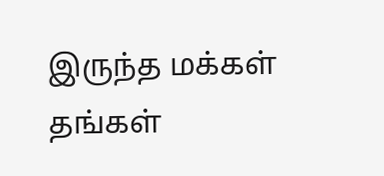இருந்த மக்கள் தங்கள்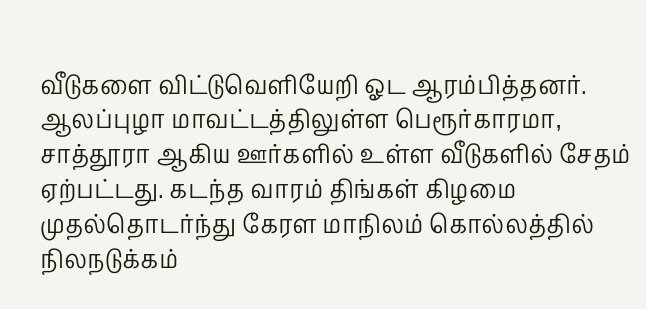வீடுகளை விட்டுவெளியேறி ஓட ஆரம்பித்தனர்.
ஆலப்புழா மாவட்டத்திலுள்ள பெரூர்காரமா, சாத்தூரா ஆகிய ஊர்களில் உள்ள வீடுகளில் சேதம் ஏற்பட்டது. கடந்த வாரம் திங்கள் கிழமை முதல்தொடர்ந்து கேரள மாநிலம் கொல்லத்தில் நிலநடுக்கம்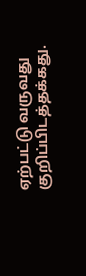ஏற்பட்டு வருவது குறிப்பிடத்தக்கது.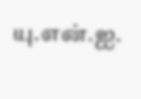யு.என்.ஐ.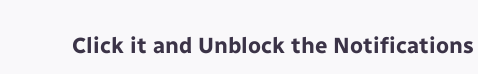Click it and Unblock the Notifications